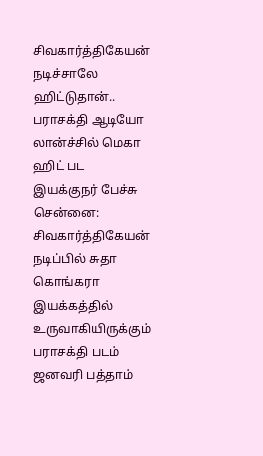சிவகார்த்திகேயன் நடிச்சாலே ஹிட்டுதான்.. பராசக்தி ஆடியோ லான்ச்சில் மெகா ஹிட் பட இயக்குநர் பேச்சு
சென்னை: சிவகார்த்திகேயன் நடிப்பில் சுதா கொங்கரா இயக்கத்தில் உருவாகியிருக்கும் பராசக்தி படம் ஜனவரி பத்தாம்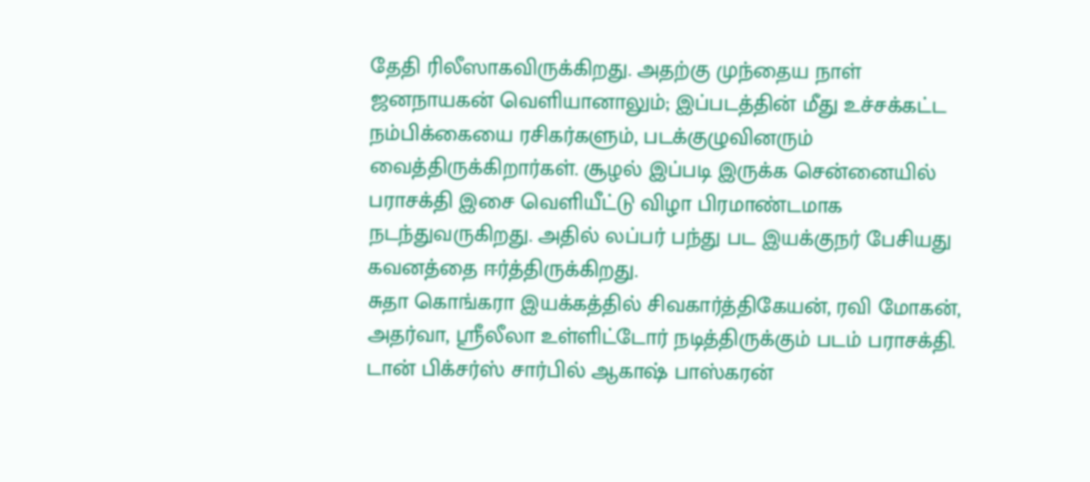தேதி ரிலீஸாகவிருக்கிறது. அதற்கு முந்தைய நாள் ஜனநாயகன் வெளியானாலும்; இப்படத்தின் மீது உச்சக்கட்ட நம்பிக்கையை ரசிகர்களும், படக்குழுவினரும் வைத்திருக்கிறார்கள். சூழல் இப்படி இருக்க சென்னையில் பராசக்தி இசை வெளியீட்டு விழா பிரமாண்டமாக நடந்துவருகிறது. அதில் லப்பர் பந்து பட இயக்குநர் பேசியது கவனத்தை ஈர்த்திருக்கிறது.
சுதா கொங்கரா இயக்கத்தில் சிவகார்த்திகேயன், ரவி மோகன், அதர்வா, ஸ்ரீலீலா உள்ளிட்டோர் நடித்திருக்கும் படம் பராசக்தி. டான் பிக்சர்ஸ் சார்பில் ஆகாஷ் பாஸ்கரன்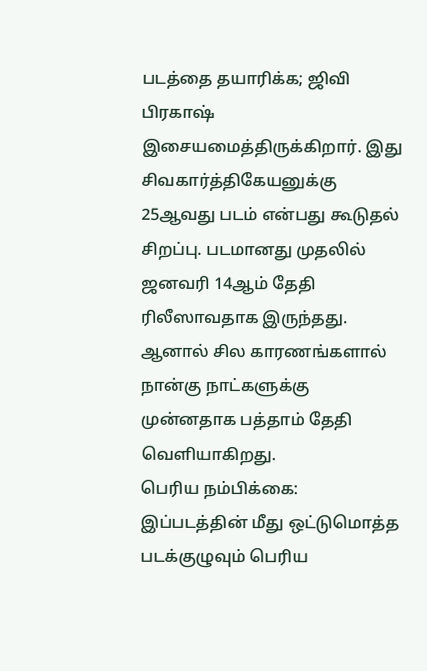படத்தை தயாரிக்க; ஜிவி பிரகாஷ் இசையமைத்திருக்கிறார். இது சிவகார்த்திகேயனுக்கு 25ஆவது படம் என்பது கூடுதல் சிறப்பு. படமானது முதலில் ஜனவரி 14ஆம் தேதி ரிலீஸாவதாக இருந்தது. ஆனால் சில காரணங்களால் நான்கு நாட்களுக்கு முன்னதாக பத்தாம் தேதி வெளியாகிறது.
பெரிய நம்பிக்கை: இப்படத்தின் மீது ஒட்டுமொத்த படக்குழுவும் பெரிய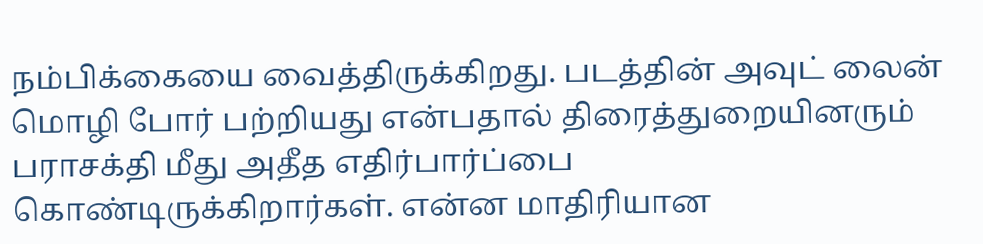நம்பிக்கையை வைத்திருக்கிறது. படத்தின் அவுட் லைன் மொழி போர் பற்றியது என்பதால் திரைத்துறையினரும் பராசக்தி மீது அதீத எதிர்பார்ப்பை கொண்டிருக்கிறார்கள். என்ன மாதிரியான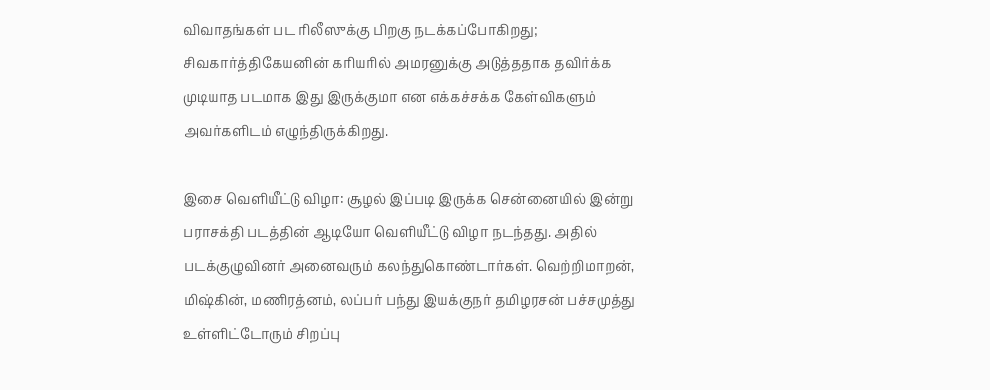விவாதங்கள் பட ரிலீஸுக்கு பிறகு நடக்கப்போகிறது; சிவகார்த்திகேயனின் கரியரில் அமரனுக்கு அடுத்ததாக தவிர்க்க முடியாத படமாக இது இருக்குமா என எக்கச்சக்க கேள்விகளும் அவர்களிடம் எழுந்திருக்கிறது.

இசை வெளியீட்டு விழா: சூழல் இப்படி இருக்க சென்னையில் இன்று பராசக்தி படத்தின் ஆடியோ வெளியீட்டு விழா நடந்தது. அதில் படக்குழுவினர் அனைவரும் கலந்துகொண்டார்கள். வெற்றிமாறன், மிஷ்கின், மணிரத்னம், லப்பர் பந்து இயக்குநர் தமிழரசன் பச்சமுத்து உள்ளிட்டோரும் சிறப்பு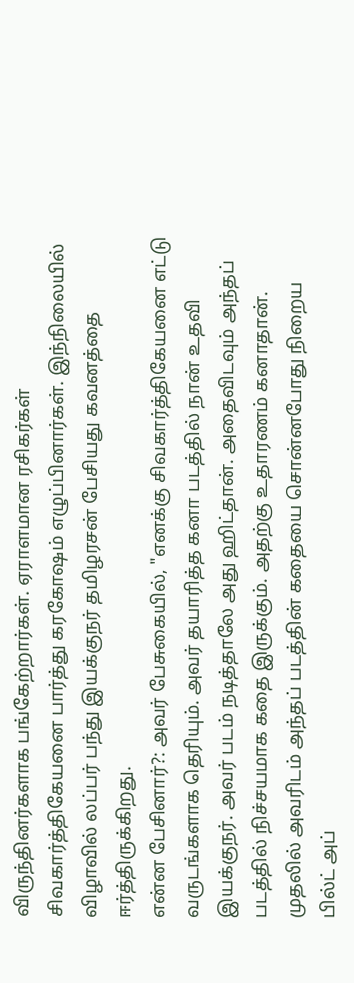விருந்தினர்களாக பங்கேற்றார்கள். ஏராளமான ரசிகர்கள் சிவகார்த்திகேயனை பார்த்து கரகோஷம் எழுப்பினார்கள். இந்நிலையில் விழாவில் லப்பர் பந்து இயக்குநர் தமிழரசன் பேசியது கவனத்தை ஈர்த்திருக்கிறது.
என்ன பேசினார்?: அவர் பேசுகையில், "எனக்கு சிவகார்த்திகேயனை எட்டு வருடங்களாக தெரியும். அவர் தயாரித்த கனா படத்தில் நான் உதவி இயக்குநர். அவர் படம் நடித்தாலே அது ஹிட்தான். அதைவிடவும் அந்தப் படத்தில் நிச்சயமாக கதை இருக்கும். அதற்கு உதாரணம் கனாதான். முதலில் அவரிடம் அந்தப் படத்தின் கதையை சொன்னபோது நிறைய பில்ட் அப்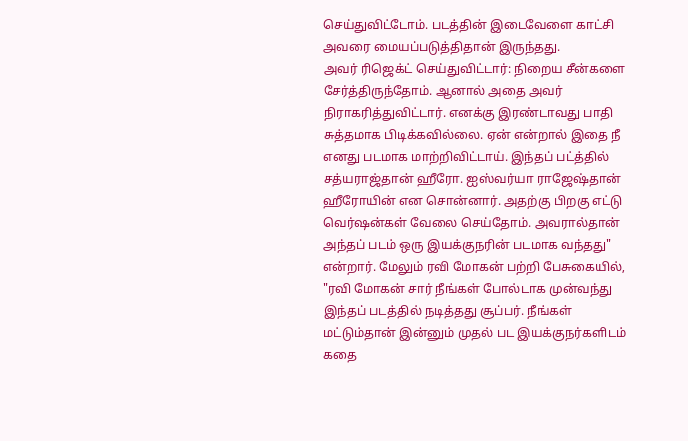செய்துவிட்டோம். படத்தின் இடைவேளை காட்சி அவரை மையப்படுத்திதான் இருந்தது.
அவர் ரிஜெக்ட் செய்துவிட்டார்: நிறைய சீன்களை சேர்த்திருந்தோம். ஆனால் அதை அவர் நிராகரித்துவிட்டார். எனக்கு இரண்டாவது பாதி சுத்தமாக பிடிக்கவில்லை. ஏன் என்றால் இதை நீ எனது படமாக மாற்றிவிட்டாய். இந்தப் பட்த்தில் சத்யராஜ்தான் ஹீரோ. ஐஸ்வர்யா ராஜேஷ்தான் ஹீரோயின் என சொன்னார். அதற்கு பிறகு எட்டு வெர்ஷன்கள் வேலை செய்தோம். அவரால்தான் அந்தப் படம் ஒரு இயக்குநரின் படமாக வந்தது" என்றார். மேலும் ரவி மோகன் பற்றி பேசுகையில், "ரவி மோகன் சார் நீங்கள் போல்டாக முன்வந்து இந்தப் படத்தில் நடித்தது சூப்பர். நீங்கள் மட்டும்தான் இன்னும் முதல் பட இயக்குநர்களிடம் கதை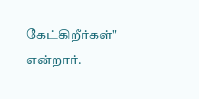கேட்கிறீர்கள்" என்றார்.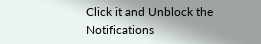Click it and Unblock the Notifications